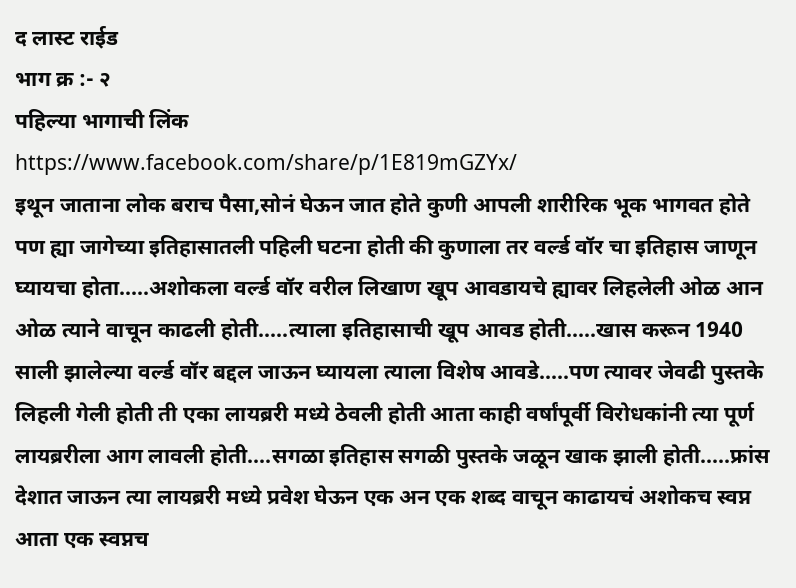द लास्ट राईड
भाग क्र :- २
पहिल्या भागाची लिंक
https://www.facebook.com/share/p/1E819mGZYx/
इथून जाताना लोक बराच पैसा,सोनं घेऊन जात होते कुणी आपली शारीरिक भूक भागवत होते पण ह्या जागेच्या इतिहासातली पहिली घटना होती की कुणाला तर वर्ल्ड वॉर चा इतिहास जाणून घ्यायचा होता.....अशोकला वर्ल्ड वॉर वरील लिखाण खूप आवडायचे ह्यावर लिहलेली ओळ आन ओळ त्याने वाचून काढली होती.....त्याला इतिहासाची खूप आवड होती.....खास करून 1940 साली झालेल्या वर्ल्ड वॉर बद्दल जाऊन घ्यायला त्याला विशेष आवडे.....पण त्यावर जेवढी पुस्तके लिहली गेली होती ती एका लायब्ररी मध्ये ठेवली होती आता काही वर्षांपूर्वी विरोधकांनी त्या पूर्ण लायब्ररीला आग लावली होती....सगळा इतिहास सगळी पुस्तके जळून खाक झाली होती.....फ्रांस देशात जाऊन त्या लायब्ररी मध्ये प्रवेश घेऊन एक अन एक शब्द वाचून काढायचं अशोकच स्वप्न आता एक स्वप्नच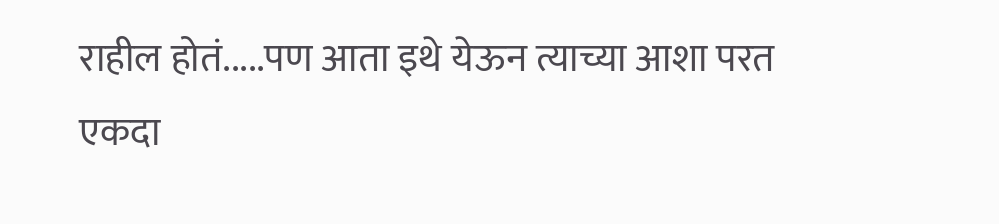राहील होतं.....पण आता इथे येऊन त्याच्या आशा परत एकदा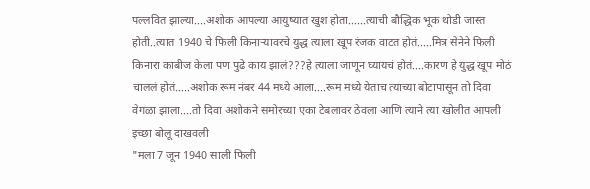पल्लवित झाल्या....अशोक आपल्या आयुष्यात खुश होता......त्याची बौद्धिक भूक थोडी जास्त होती..त्यात 1940 चे फिली किनाऱ्यावरचे युद्ध त्याला खूप रंजक वाटत होतं.....मित्र सेनेने फिली किनारा काबीज केला पण पुढे काय झालं???हे त्याला जाणून घ्यायचं होतं....कारण हे युद्ध खूप मोठं चाललं होतं.....अशोक रूम नंबर 44 मध्ये आला....रूम मध्ये येताच त्याच्या बोटापासून तो दिवा वेगळा झाला....तो दिवा अशोकने समोरच्या एका टेबलावर ठेवला आणि त्याने त्या खोलीत आपली इच्छा बोलू दाखवली
"मला 7 जून 1940 साली फिली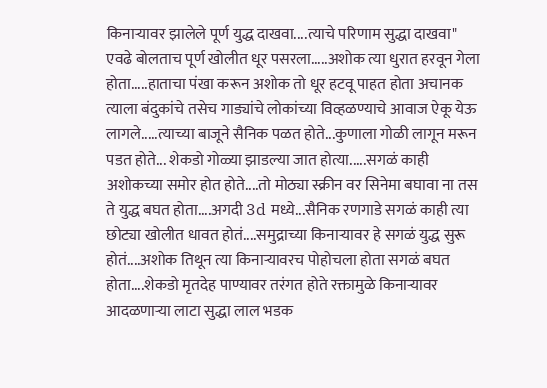किनाऱ्यावर झालेले पूर्ण युद्ध दाखवा....त्याचे परिणाम सुद्धा दाखवा"
एवढे बोलताच पूर्ण खोलीत धूर पसरला.....अशोक त्या धुरात हरवून गेला होता.....हाताचा पंखा करून अशोक तो धूर हटवू पाहत होता अचानक त्याला बंदुकांचे तसेच गाड्यांचे लोकांच्या विव्हळण्याचे आवाज ऐकू येऊ लागले.....त्याच्या बाजूने सैनिक पळत होते...कुणाला गोळी लागून मरून पडत होते... शेकडो गोळ्या झाडल्या जात होत्या.....सगळं काही अशोकच्या समोर होत होते....तो मोठ्या स्क्रीन वर सिनेमा बघावा ना तस ते युद्ध बघत होता....अगदी 3d मध्ये...सैनिक रणगाडे सगळं काही त्या छोट्या खोलीत धावत होतं....समुद्राच्या किनाऱ्यावर हे सगळं युद्ध सुरू होतं....अशोक तिथून त्या किनाऱ्यावरच पोहोचला होता सगळं बघत होता....शेकडो मृतदेह पाण्यावर तरंगत होते रक्तामुळे किनाऱ्यावर आदळणाऱ्या लाटा सुद्धा लाल भडक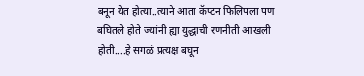बनून येत होत्या..त्याने आता कॅप्टन फिलिपला पण बघितले होते ज्यांनी ह्या युद्धाची रणनीती आखली होती....हे सगळं प्रत्यक्ष बघून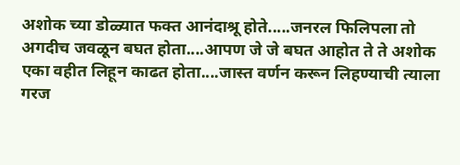अशोक च्या डोळ्यात फक्त आनंदाश्रू होते.....जनरल फिलिपला तो अगदीच जवळून बघत होता....आपण जे जे बघत आहोत ते ते अशोक एका वहीत लिहून काढत होता....जास्त वर्णन करून लिहण्याची त्याला गरज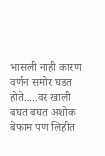भासली नाही कारण वर्णन समोर घडत होते.....वर खाली बघत बघत अशोक बेफाम पण लिहीत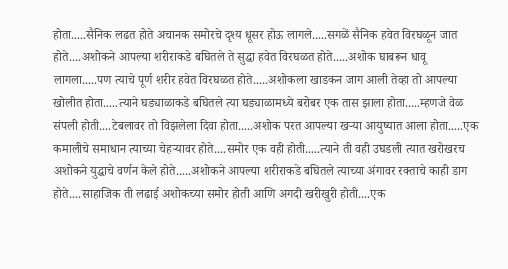होता.....सैनिक लढत होते अचानक समोरचे दृश्य धूसर होऊ लागले.....सगळें सैनिक हवेत विरघळून जात होते....अशोकने आपल्या शरीराकडे बघितले ते सुद्धा हवेत विरघळत होते.....अशोक घाबरून धावू लागला.....पण त्याचे पूर्ण शरीर हवेत विरघळत होते.....अशोकला खाडकन जाग आली तेव्हा तो आपल्या खोलीत होता.....त्याने घड्याळाकडे बघितले त्या घड्याळामध्ये बरोबर एक तास झाला होता.....म्हणजे वेळ संपली होती....टेबलावर तो विझलेला दिवा होता.....अशोक परत आपल्या खऱ्या आयुष्यात आला होता.....एक कमालीचे समाधान त्याच्या चेहऱ्यावर होते....समोर एक वही होती.....त्याने ती वही उघडली त्यात खरोखरच अशोकने युद्धाचे वर्णन केले होते.....अशोकने आपल्या शरीराकडे बघितले त्याच्या अंगावर रक्ताचे काही डाग होते....साहाजिक ती लढाई अशोकच्या समोर होती आणि अगदी खरीखुरी होती....एक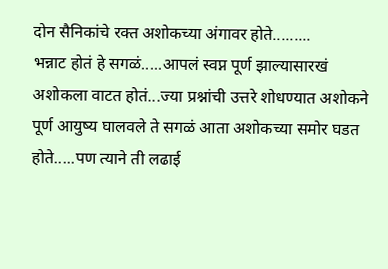दोन सैनिकांचे रक्त अशोकच्या अंगावर होते.........
भन्नाट होतं हे सगळं.....आपलं स्वप्न पूर्ण झाल्यासारखं अशोकला वाटत होतं...ज्या प्रश्नांची उत्तरे शोधण्यात अशोकने पूर्ण आयुष्य घालवले ते सगळं आता अशोकच्या समोर घडत होते.....पण त्याने ती लढाई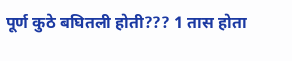पूर्ण कुठे बघितली होती??? 1 तास होता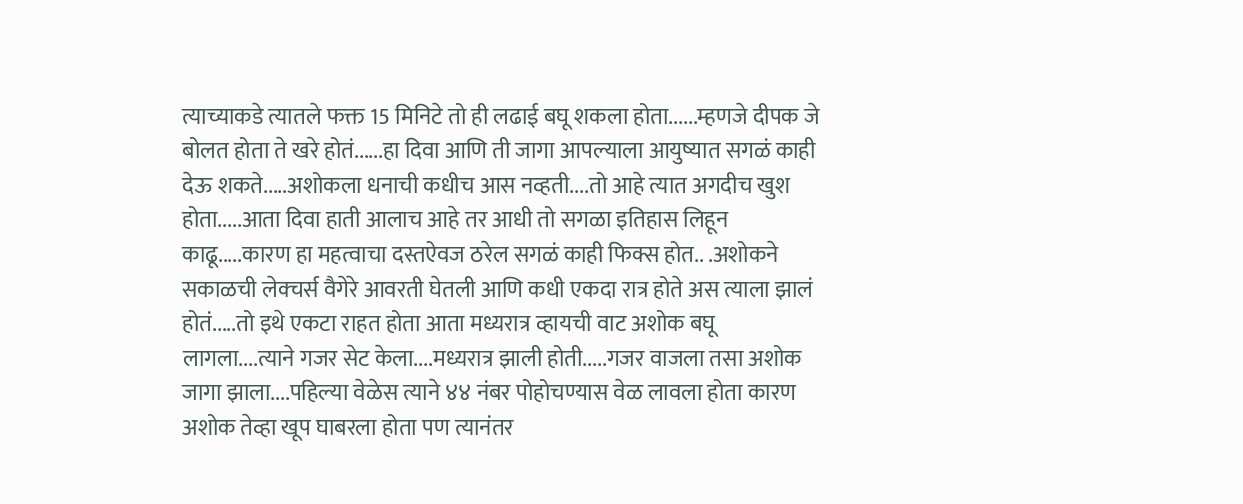त्याच्याकडे त्यातले फक्त 15 मिनिटे तो ही लढाई बघू शकला होता......म्हणजे दीपक जे बोलत होता ते खरे होतं......हा दिवा आणि ती जागा आपल्याला आयुष्यात सगळं काही देऊ शकते.....अशोकला धनाची कधीच आस नव्हती....तो आहे त्यात अगदीच खुश होता.....आता दिवा हाती आलाच आहे तर आधी तो सगळा इतिहास लिहून काढू.....कारण हा महत्वाचा दस्तऐवज ठरेल सगळं काही फिक्स होत.. .अशोकने सकाळची लेक्चर्स वैगेरे आवरती घेतली आणि कधी एकदा रात्र होते अस त्याला झालं होतं.....तो इथे एकटा राहत होता आता मध्यरात्र व्हायची वाट अशोक बघू लागला....त्याने गजर सेट केला....मध्यरात्र झाली होती.....गजर वाजला तसा अशोक जागा झाला....पहिल्या वेळेस त्याने ४४ नंबर पोहोचण्यास वेळ लावला होता कारण अशोक तेव्हा खूप घाबरला होता पण त्यानंतर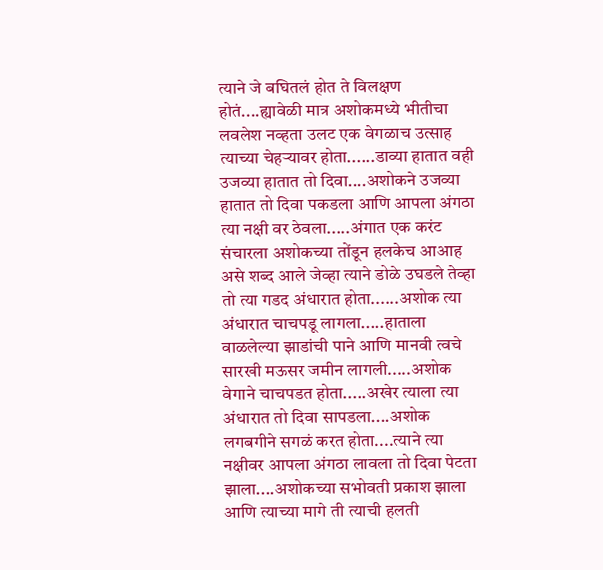त्याने जे बघितलं होत ते विलक्षण होतं....ह्यावेळी मात्र अशोकमध्ये भीतीचा लवलेश नव्हता उलट एक वेगळाच उत्साह त्याच्या चेहऱ्यावर होता......डाव्या हातात वही उजव्या हातात तो दिवा....अशोकने उजव्या हातात तो दिवा पकडला आणि आपला अंगठा त्या नक्षी वर ठेवला.....अंगात एक करंट संचारला अशोकच्या तोंडून हलकेच आआह असे शब्द आले जेव्हा त्याने डोळे उघडले तेव्हा तो त्या गडद अंधारात होता......अशोक त्या अंधारात चाचपडू लागला.....हाताला वाळलेल्या झाडांची पाने आणि मानवी त्वचे सारखी मऊसर जमीन लागली.....अशोक वेगाने चाचपडत होता.....अखेर त्याला त्या अंधारात तो दिवा सापडला....अशोक लगबगीने सगळं करत होता....त्याने त्या नक्षीवर आपला अंगठा लावला तो दिवा पेटता झाला....अशोकच्या सभोवती प्रकाश झाला आणि त्याच्या मागे ती त्याची हलती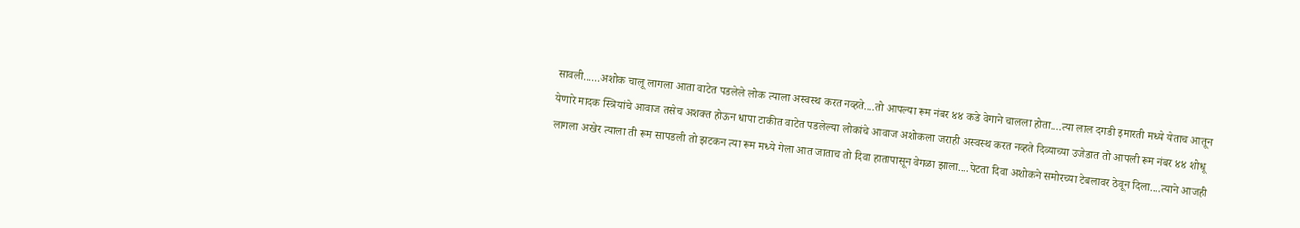सावली......अशोक चालू लागला आता वाटेत पडलेले लोक त्याला अस्वस्थ करत नव्हते....तो आपल्या रूम नंबर ४४ कडे वेगाने चालला होता....त्या लाल दगडी इमारती मध्ये येताच आतून येणारे मादक स्त्रियांचे आवाज तसेच अशक्त होऊन धापा टाकीत वाटेत पडलेल्या लोकांचे आवाज अशोकला जराही अस्वस्थ करत नव्हते दिव्याच्या उजेडात तो आपली रूम नंबर ४४ शोधू लागला अखेर त्याला ती रूम सापडली तो झटकन त्या रूम मध्ये गेला आत जाताच तो दिवा हातापासून वेगळा झाला....पेटता दिवा अशोकने समोरच्या टेबलावर ठेवून दिला....त्याने आजही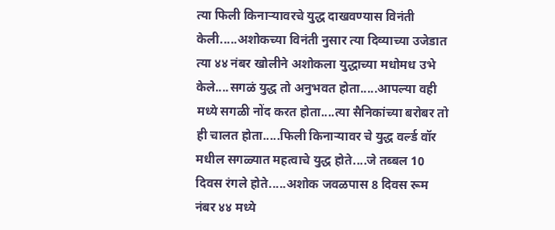त्या फिली किनाऱ्यावरचे युद्ध दाखवण्यास विनंती केली.....अशोकच्या विनंती नुसार त्या दिव्याच्या उजेडात त्या ४४ नंबर खोलीने अशोकला युद्धाच्या मधोमध उभे केले....सगळं युद्ध तो अनुभवत होता.....आपल्या वही मध्ये सगळी नोंद करत होता....त्या सैनिकांच्या बरोबर तो ही चालत होता.....फिली किनाऱ्यावर चे युद्ध वर्ल्ड वॉर मधील सगळ्यात महत्वाचे युद्ध होते....जे तब्बल 10 दिवस रंगले होते.....अशोक जवळपास 8 दिवस रूम नंबर ४४ मध्ये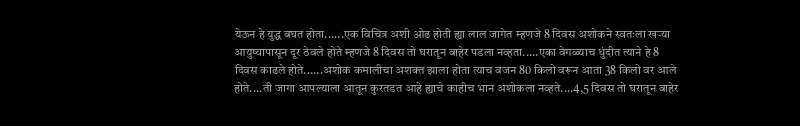येऊन हे युद्ध बघत होता......एक विचित्र अशी ओढ होती ह्या लाल जागेत म्हणजे 8 दिवस अशोकने स्वतःला खऱ्या आयुष्यापासून दूर ठेवले होते म्हणजे 8 दिवस तो घरातून बाहेर पडला नव्हता.....एका वेगळ्याच धुंदीत त्याने हे 8 दिवस काढले होते......अशोक कमालीचा अशक्त झाला होता त्याच वजन 80 किलो वरून आता 38 किलो वर आले होते....ती जागा आपल्याला आतून कुरतडत आहे ह्याचे काहीच भान अशोकला नव्हते....4,5 दिवस तो घरातून बाहेर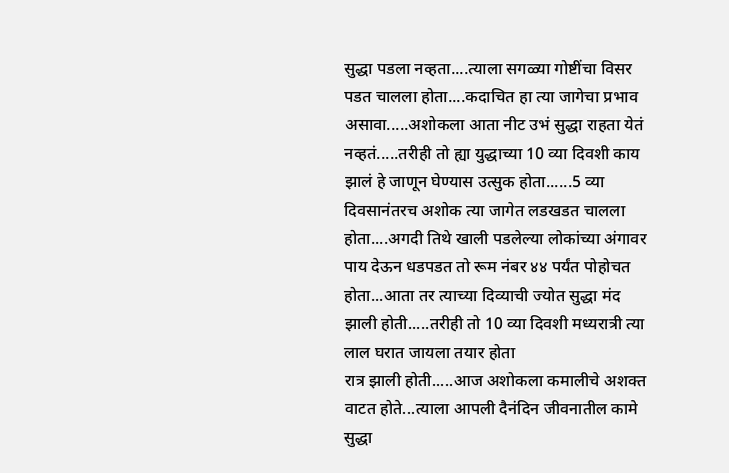सुद्धा पडला नव्हता....त्याला सगळ्या गोष्टींचा विसर पडत चालला होता....कदाचित हा त्या जागेचा प्रभाव असावा.....अशोकला आता नीट उभं सुद्धा राहता येतं नव्हतं.....तरीही तो ह्या युद्धाच्या 10 व्या दिवशी काय झालं हे जाणून घेण्यास उत्सुक होता......5 व्या दिवसानंतरच अशोक त्या जागेत लडखडत चालला होता....अगदी तिथे खाली पडलेल्या लोकांच्या अंगावर पाय देऊन धडपडत तो रूम नंबर ४४ पर्यंत पोहोचत होता...आता तर त्याच्या दिव्याची ज्योत सुद्धा मंद झाली होती.....तरीही तो 10 व्या दिवशी मध्यरात्री त्या लाल घरात जायला तयार होता
रात्र झाली होती.....आज अशोकला कमालीचे अशक्त वाटत होते...त्याला आपली दैनंदिन जीवनातील कामे सुद्धा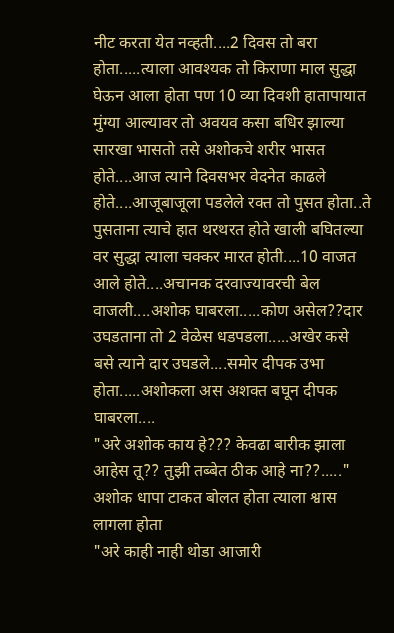नीट करता येत नव्हती....2 दिवस तो बरा होता.....त्याला आवश्यक तो किराणा माल सुद्धा घेऊन आला होता पण 10 व्या दिवशी हातापायात मुंग्या आल्यावर तो अवयव कसा बधिर झाल्या सारखा भासतो तसे अशोकचे शरीर भासत होते....आज त्याने दिवसभर वेदनेत काढले होते....आजूबाजूला पडलेले रक्त तो पुसत होता..ते पुसताना त्याचे हात थरथरत होते खाली बघितल्या वर सुद्धा त्याला चक्कर मारत होती....10 वाजत आले होते....अचानक दरवाज्यावरची बेल वाजली....अशोक घाबरला.....कोण असेल??दार उघडताना तो 2 वेळेस धडपडला.....अखेर कसे बसे त्याने दार उघडले....समोर दीपक उभा होता.....अशोकला अस अशक्त बघून दीपक घाबरला....
"अरे अशोक काय हे??? केवढा बारीक झाला आहेस तू?? तुझी तब्बेत ठीक आहे ना??....."
अशोक धापा टाकत बोलत होता त्याला श्वास लागला होता
"अरे काही नाही थोडा आजारी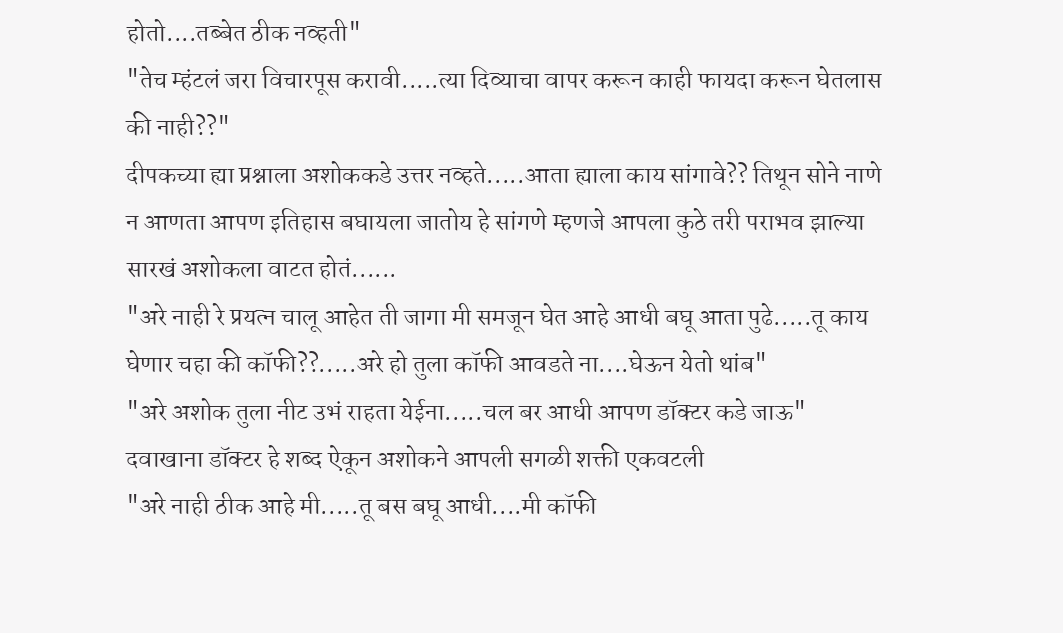होतो....तब्बेत ठीक नव्हती"
"तेच म्हंटलं जरा विचारपूस करावी.....त्या दिव्याचा वापर करून काही फायदा करून घेतलास की नाही??"
दीपकच्या ह्या प्रश्नाला अशोककडे उत्तर नव्हते.....आता ह्याला काय सांगावे?? तिथून सोने नाणे न आणता आपण इतिहास बघायला जातोय हे सांगणे म्हणजे आपला कुठे तरी पराभव झाल्या सारखं अशोकला वाटत होतं......
"अरे नाही रे प्रयत्न चालू आहेत ती जागा मी समजून घेत आहे आधी बघू आता पुढे.....तू काय घेणार चहा की कॉफी??.....अरे हो तुला कॉफी आवडते ना....घेऊन येतो थांब"
"अरे अशोक तुला नीट उभं राहता येईना.....चल बर आधी आपण डॉक्टर कडे जाऊ"
दवाखाना डॉक्टर हे शब्द ऐकून अशोकने आपली सगळी शक्ती एकवटली
"अरे नाही ठीक आहे मी.....तू बस बघू आधी....मी कॉफी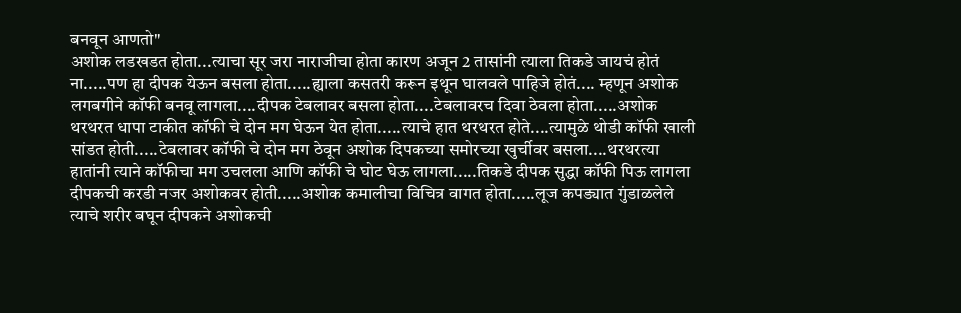बनवून आणतो"
अशोक लडखडत होता...त्याचा सूर जरा नाराजीचा होता कारण अजून 2 तासांनी त्याला तिकडे जायचं होतं ना.....पण हा दीपक येऊन बसला होता.....ह्याला कसतरी करून इथून घालवले पाहिजे होतं.... म्हणून अशोक लगबगीने कॉफी बनवू लागला....दीपक टेबलावर बसला होता....टेबलावरच दिवा ठेवला होता.....अशोक थरथरत धापा टाकीत कॉफी चे दोन मग घेऊन येत होता.....त्याचे हात थरथरत होते....त्यामुळे थोडी कॉफी खाली सांडत होती.....टेबलावर कॉफी चे दोन मग ठेवून अशोक दिपकच्या समोरच्या खुर्चीवर बसला....थरथरत्या हातांनी त्याने कॉफीचा मग उचलला आणि कॉफी चे घोट घेऊ लागला.....तिकडे दीपक सुद्धा कॉफी पिऊ लागला दीपकची करडी नजर अशोकवर होती.....अशोक कमालीचा विचित्र वागत होता.....लूज कपड्यात गुंडाळलेले त्याचे शरीर बघून दीपकने अशोकची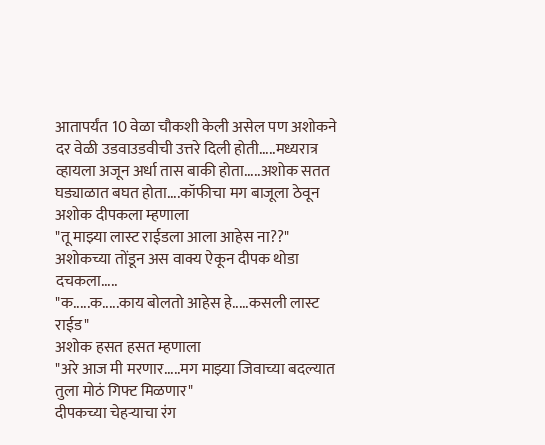आतापर्यंत 10 वेळा चौकशी केली असेल पण अशोकने दर वेळी उडवाउडवीची उत्तरे दिली होती.....मध्यरात्र व्हायला अजून अर्धा तास बाकी होता.....अशोक सतत घड्याळात बघत होता....कॉफीचा मग बाजूला ठेवून अशोक दीपकला म्हणाला
"तू माझ्या लास्ट राईडला आला आहेस ना??"
अशोकच्या तोंडून अस वाक्य ऐकून दीपक थोडा दचकला.....
"क.....क.....काय बोलतो आहेस हे.....कसली लास्ट राईड"
अशोक हसत हसत म्हणाला
"अरे आज मी मरणार.....मग माझ्या जिवाच्या बदल्यात तुला मोठं गिफ्ट मिळणार"
दीपकच्या चेहऱ्याचा रंग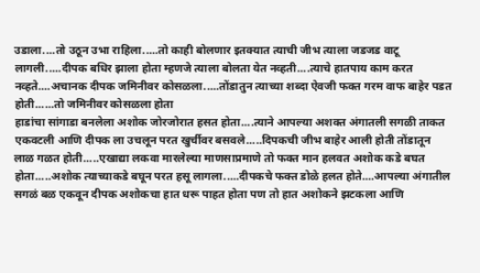उडाला....तो उठून उभा राहिला.....तो काही बोलणार इतक्यात त्याची जीभ त्याला जडजड वाटू लागली.....दीपक बधिर झाला होता म्हणजे त्याला बोलता येत नव्हती....त्याचे हातपाय काम करत नव्हते....अचानक दीपक जमिनीवर कोसळला.....तोंडातुन त्याच्या शब्दा ऐवजी फक्त गरम वाफ बाहेर पडत होती......तो जमिनीवर कोसळला होता
हाडांचा सांगाडा बनलेला अशोक जोरजोरात हसत होता....त्याने आपल्या अशक्त अंगातली सगळी ताकत एकवटली आणि दीपक ला उचलून परत खुर्चीवर बसवले.....दिपकची जीभ बाहेर आली होती तोंडातून लाळ गळत होती.....एखाद्या लकवा मारलेल्या माणसाप्रमाणे तो फक्त मान हलवत अशोक कडे बघत होता.....अशोक त्याच्याकडे बघून परत हसू लागला.....दीपकचे फक्त डोळे हलत होते....आपल्या अंगातील सगळं बळ एकवून दीपक अशोकचा हात धरू पाहत होता पण तो हात अशोकने झटकला आणि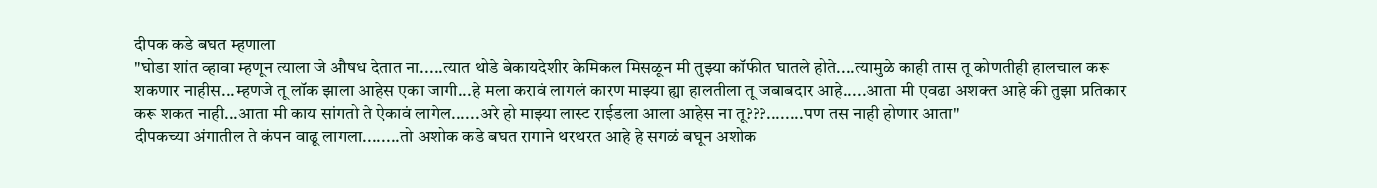दीपक कडे बघत म्हणाला
"घोडा शांत व्हावा म्हणून त्याला जे औषध देतात ना.....त्यात थोडे बेकायदेशीर केमिकल मिसळून मी तुझ्या कॉफीत घातले होते....त्यामुळे काही तास तू कोणतीही हालचाल करू शकणार नाहीस...म्हणजे तू लॉक झाला आहेस एका जागी...हे मला करावं लागलं कारण माझ्या ह्या हालतीला तू जबाबदार आहे.....आता मी एवढा अशक्त आहे की तुझा प्रतिकार करू शकत नाही...आता मी काय सांगतो ते ऐकावं लागेल......अरे हो माझ्या लास्ट राईडला आला आहेस ना तू???........पण तस नाही होणार आता"
दीपकच्या अंगातील ते कंपन वाढू लागला........तो अशोक कडे बघत रागाने थरथरत आहे हे सगळं बघून अशोक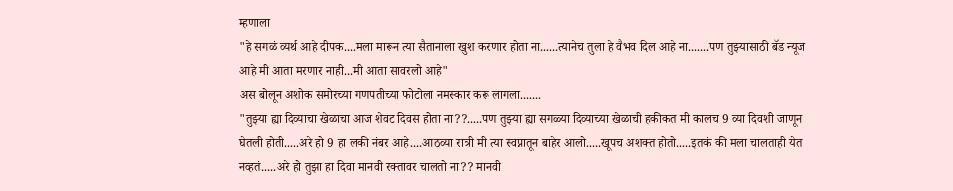म्हणाला
"हे सगळं व्यर्थ आहे दीपक....मला मारून त्या सैतानाला खुश करणार होता ना......त्यानेच तुला हे वैभव दिल आहे ना.......पण तुझ्यासाठी बॅड न्यूज आहे मी आता मरणार नाही...मी आता सावरलो आहे"
अस बोलून अशोक समोरच्या गणपतीच्या फोटोला नमस्कार करू लागला.......
"तुझ्या ह्या दिव्याचा खेळाचा आज शेवट दिवस होता ना??.....पण तुझ्या ह्या सगळ्या दिव्याच्या खेळाची हकीकत मी कालच 9 व्या दिवशी जाणून घेतली होती.....अरे हो 9 हा लकी नंबर आहे....आठव्या रात्री मी त्या स्वप्नातून बाहेर आलो.....खूपच अशक्त होतो.....इतकं की मला चालताही येत नव्हतं.....अरे हो तुझा हा दिवा मानवी रक्तावर चालतो ना?? मानवी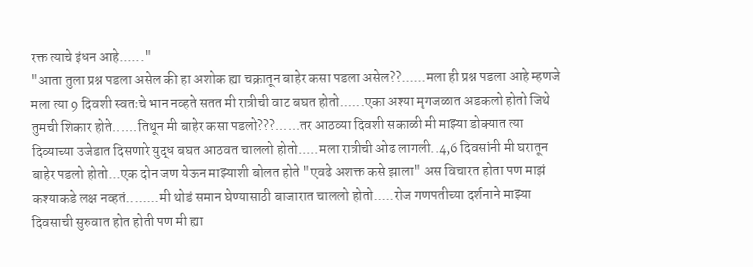रक्त त्याचे इंधन आहे......"
"आता तुला प्रश्न पडला असेल की हा अशोक ह्या चक्रातून बाहेर कसा पडला असेल??......मला ही प्रश्न पडला आहे म्हणजे मला त्या 9 दिवशी स्वतःचे भान नव्हते सतत मी रात्रीची वाट बघत होतो......एका अश्या मृगजळात अडकलो होतो जिथे तुमची शिकार होते......तिथून मी बाहेर कसा पडलो???......तर आठव्या दिवशी सकाळी मी माझ्या डोक्यात त्या दिव्याच्या उजेडात दिसणारे युद्ध बघत आठवत चाललो होतो.....मला रात्रीची ओढ लागली..4,6 दिवसांनी मी घरातून बाहेर पडलो होतो...एक दोन जण येऊन माझ्याशी बोलत होते "एवढे अशक्त कसे झाला" अस विचारत होता पण माझं कश्याकडे लक्ष नव्हतं........मी थोडं समान घेण्यासाठी बाजारात चाललो होतो.....रोज गणपतीच्या दर्शनाने माझ्या दिवसाची सुरुवात होत होती पण मी ह्या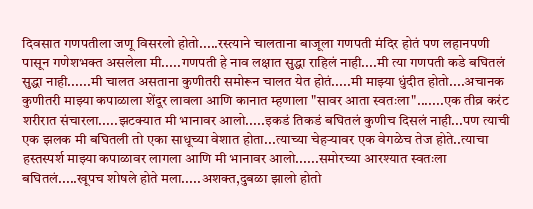दिवसात गणपतीला जणू विसरलो होतो.....रस्त्याने चालताना बाजूला गणपती मंदिर होतं पण लहानपणी पासून गणेशभक्त असलेला मी.....गणपती हे नाव लक्षात सुद्धा राहिलं नाही....मी त्या गणपती कडे बघितलं सुद्धा नाही......मी चालत असताना कुणीतरी समोरून चालत येत होतं.....मी माझ्या धुंदीत होतो....अचानक कुणीतरी माझ्या कपाळाला शेंदूर लावला आणि कानात म्हणाला "सावर आता स्वतःला".......एक तीव्र करंट शरीरात संचारला.....झटक्यात मी भानावर आलो.....इकडं तिकडं बघितलं कुणीच दिसलं नाही...पण त्याची एक झलक मी बघितली तो एका साधूच्या वेशात होता...त्याच्या चेहऱ्यावर एक वेगळेच तेज होते..त्याचा हस्तस्पर्श माझ्या कपाळावर लागला आणि मी भानावर आलो......समोरच्या आरश्यात स्वतःला बघितलं.....खूपच शोषले होते मला.....अशक्त,दुबळा झालो होतो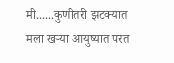मी......कुणीतरी झटक्यात मला खऱ्या आयुष्यात परत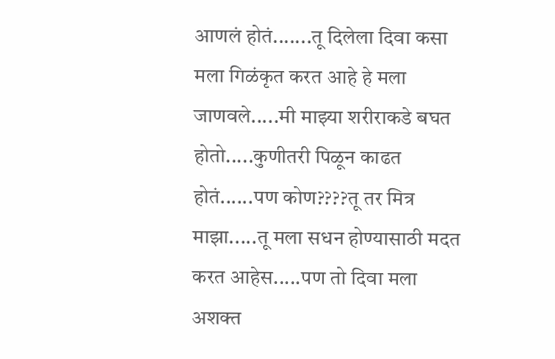आणलं होतं.......तू दिलेला दिवा कसा मला गिळंकृत करत आहे हे मला जाणवले.....मी माझ्या शरीराकडे बघत होतो.....कुणीतरी पिळून काढत होतं......पण कोण????तू तर मित्र माझा.....तू मला सधन होण्यासाठी मदत करत आहेस.....पण तो दिवा मला अशक्त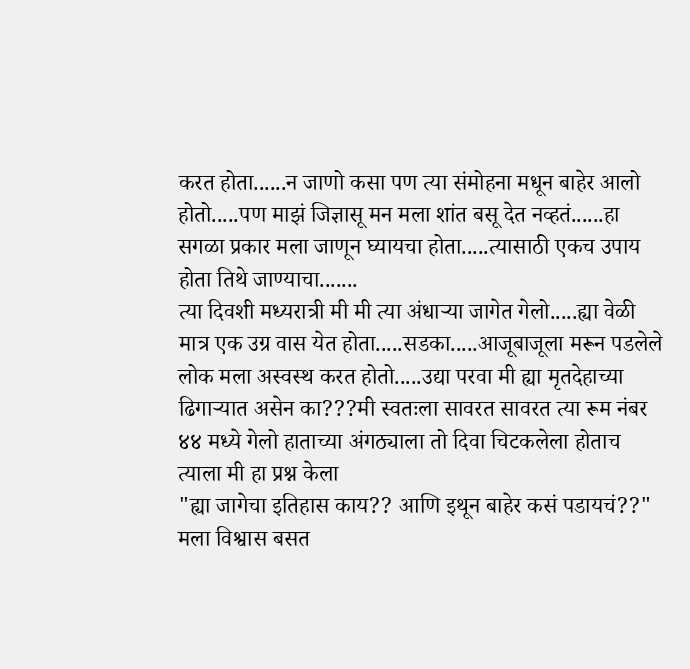करत होता......न जाणो कसा पण त्या संमोहना मधून बाहेर आलो होतो.....पण माझं जिज्ञासू मन मला शांत बसू देत नव्हतं......हा सगळा प्रकार मला जाणून घ्यायचा होता.....त्यासाठी एकच उपाय होता तिथे जाण्याचा.......
त्या दिवशी मध्यरात्री मी मी त्या अंधाऱ्या जागेत गेलो.....ह्या वेळी मात्र एक उग्र वास येत होता.....सडका.....आजूबाजूला मरून पडलेले लोक मला अस्वस्थ करत होतो.....उद्या परवा मी ह्या मृतदेहाच्या ढिगाऱ्यात असेन का???मी स्वतःला सावरत सावरत त्या रूम नंबर ४४ मध्ये गेलो हाताच्या अंगठ्याला तो दिवा चिटकलेला होताच त्याला मी हा प्रश्न केला
"ह्या जागेचा इतिहास काय?? आणि इथून बाहेर कसं पडायचं??"
मला विश्वास बसत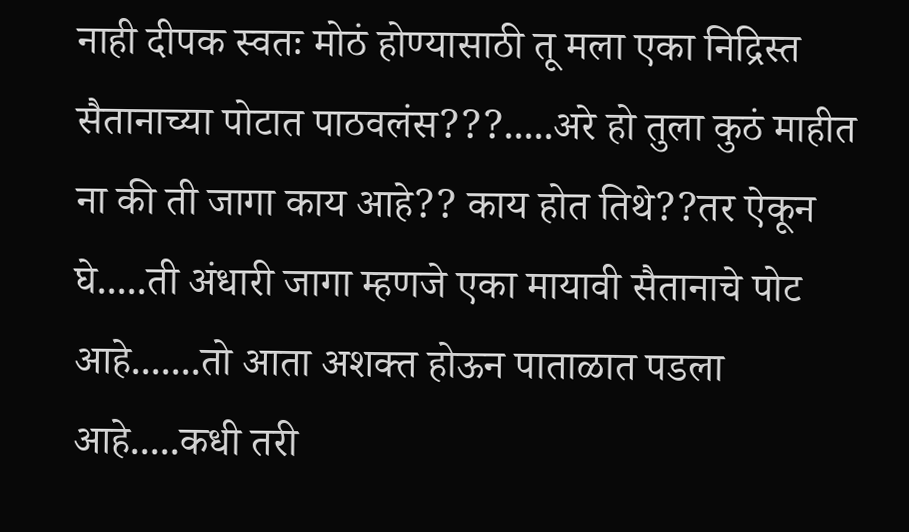नाही दीपक स्वतः मोठं होण्यासाठी तू मला एका निद्रिस्त सैतानाच्या पोटात पाठवलंस???.....अरे हो तुला कुठं माहीत ना की ती जागा काय आहे?? काय होत तिथे??तर ऐकून घे.....ती अंधारी जागा म्हणजे एका मायावी सैतानाचे पोट आहे.......तो आता अशक्त होऊन पाताळात पडला आहे.....कधी तरी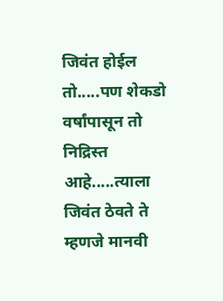जिवंत होईल तो.....पण शेकडो वर्षांपासून तो निद्रिस्त आहे.....त्याला जिवंत ठेवते ते म्हणजे मानवी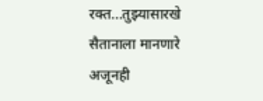रक्त...तुझ्यासारखे सैतानाला मानणारे अजूनही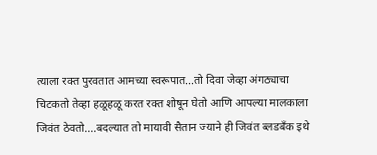त्याला रक्त पुरवतात आमच्या स्वरूपात...तो दिवा जेव्हा अंगठ्याचा चिटकतो तेव्हा हळूहळू करत रक्त शोषून घेतो आणि आपल्या मालकाला जिवंत ठेवतो....बदल्यात तो मायावी सैतान ज्याने ही जिवंत ब्लडबँक इथे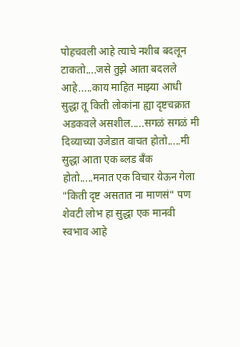पोहचवली आहे त्याचे नशीब बदलून टाकतो....जसे तुझे आता बदलले आहे.....काय माहित माझ्या आधी सुद्धा तू किती लोकांना ह्या दृष्टचक्रात अडकवले असशील.....सगळं सगळं मी दिव्याच्या उजेडात वाचत होतो.....मी सुद्धा आता एक ब्लड बँक होतो.....मनात एक विचार येऊन गेला "किती दृष्ट असतात ना माणसं" पण शेवटी लोभ हा सुद्धा एक मानवी स्वभाव आहे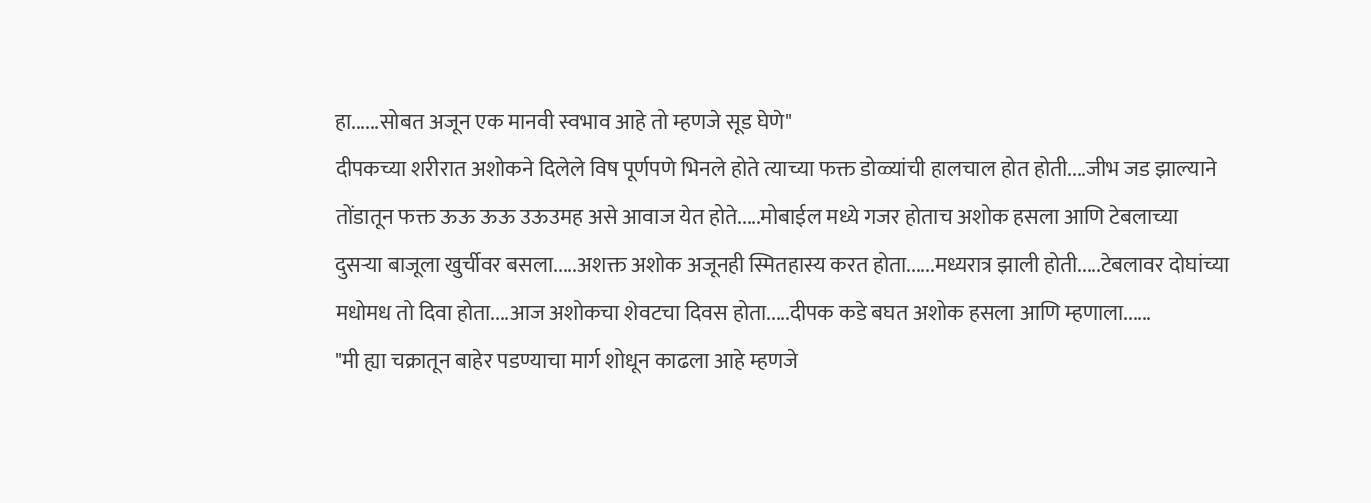हा......सोबत अजून एक मानवी स्वभाव आहे तो म्हणजे सूड घेणे"
दीपकच्या शरीरात अशोकने दिलेले विष पूर्णपणे भिनले होते त्याच्या फक्त डोळ्यांची हालचाल होत होती....जीभ जड झाल्याने तोंडातून फक्त ऊऊ ऊऊ उऊउमह असे आवाज येत होते.....मोबाईल मध्ये गजर होताच अशोक हसला आणि टेबलाच्या दुसऱ्या बाजूला खुर्चीवर बसला.....अशक्त अशोक अजूनही स्मितहास्य करत होता......मध्यरात्र झाली होती.....टेबलावर दोघांच्या मधोमध तो दिवा होता....आज अशोकचा शेवटचा दिवस होता.....दीपक कडे बघत अशोक हसला आणि म्हणाला......
"मी ह्या चक्रातून बाहेर पडण्याचा मार्ग शोधून काढला आहे म्हणजे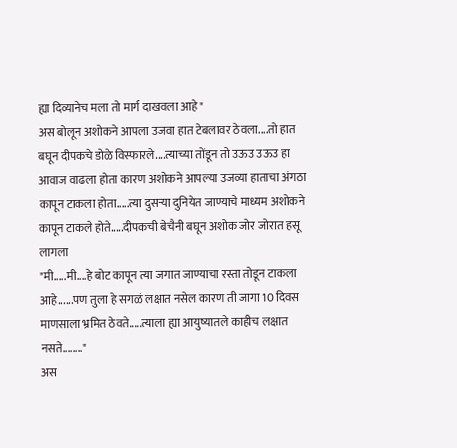ह्या दिव्यानेच मला तो मार्ग दाखवला आहे"
अस बोलून अशोकने आपला उजवा हात टेबलावर ठेवला....तो हात बघून दीपकचे डोळे विस्फारले....त्याच्या तोंडून तो उऊउ उऊउ हा आवाज वाढला होता कारण अशोकने आपल्या उजव्या हाताचा अंगठा कापून टाकला होता.....त्या दुसऱ्या दुनियेत जाण्याचे माध्यम अशोकने कापून टाकले होते.....दीपकची बेचैनी बघून अशोक जोर जोरात हसू लागला
"मी.....मी....हे बोट कापून त्या जगात जाण्याचा रस्ता तोडून टाकला आहे......पण तुला हे सगळं लक्षात नसेल कारण ती जागा 10 दिवस माणसाला भ्रमित ठेवते.....त्याला ह्या आयुष्यातले काहीच लक्षात नसते........"
अस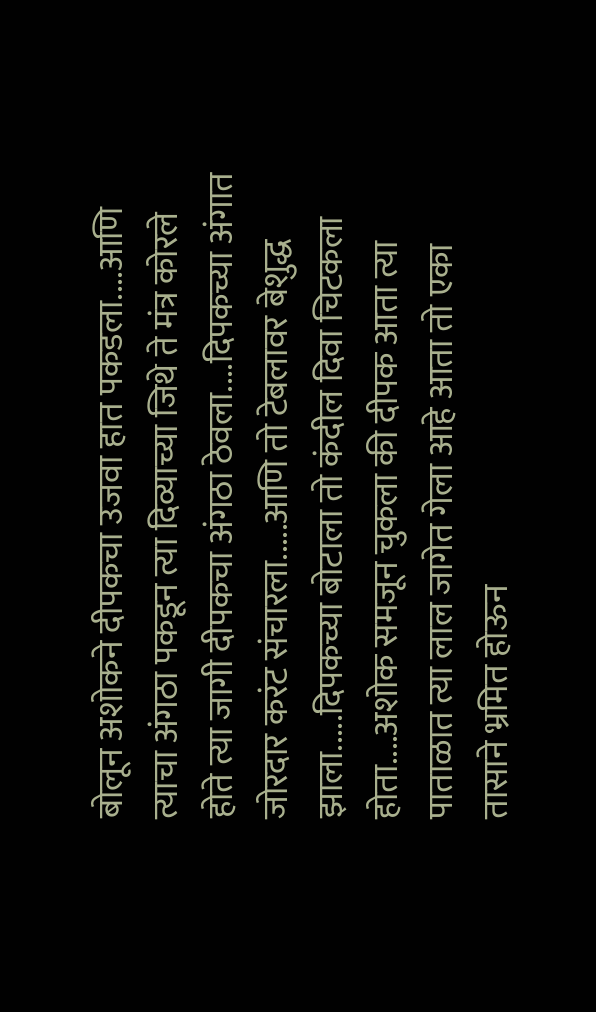बोलून अशोकने दीपकचा उजवा हात पकडला....आणि त्याचा अंगठा पकडून त्या दिव्याच्या जिथे ते मंत्र कोरले होते त्या जागी दीपकचा अंगठा ठेवला....दिपकच्या अंगात जोरदार करंट संचारला.....आणि तो टेबलावर बेशुद्ध झाला.....दिपकच्या बोटाला तो कंदील दिवा चिटकला होता....अशोक समजून चुकला की दीपक आता त्या पाताळात त्या लाल जागेत गेला आहे आता तो एका तासाने भ्रमित होऊन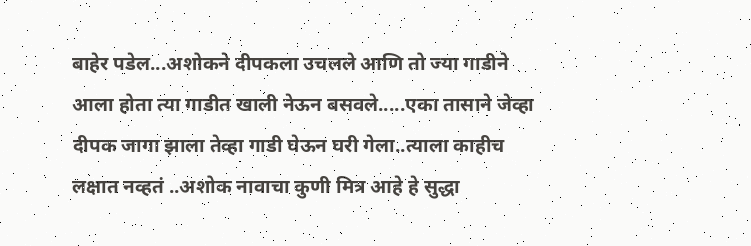बाहेर पडेल...अशोकने दीपकला उचलले आणि तो ज्या गाडीने आला होता त्या गाडीत खाली नेऊन बसवले.....एका तासाने जेव्हा दीपक जागा झाला तेव्हा गाडी घेऊन घरी गेला..त्याला काहीच लक्षात नव्हतं ..अशोक नावाचा कुणी मित्र आहे हे सुद्धा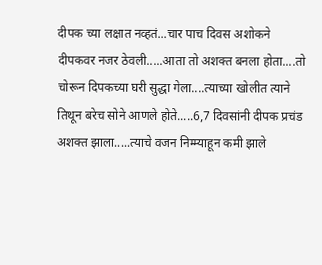दीपक च्या लक्षात नव्हतं...चार पाच दिवस अशोकने दीपकवर नजर ठेवली.....आता तो अशक्त बनला होता....तो चोरून दिपकच्या घरी सुद्धा गेला....त्याच्या खोलीत त्याने तिथून बरेच सोने आणले होते.....6,7 दिवसांनी दीपक प्रचंड अशक्त झाला.....त्याचे वजन निम्म्याहून कमी झाले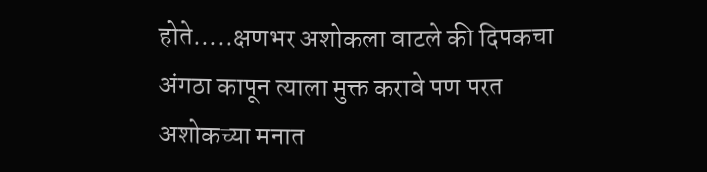होते.....क्षणभर अशोकला वाटले की दिपकचा अंगठा कापून त्याला मुक्त करावे पण परत अशोकच्या मनात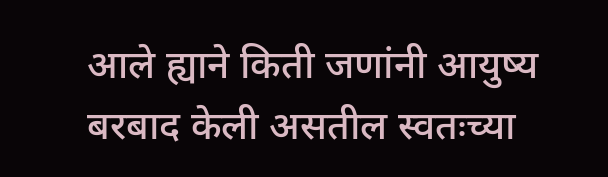आले ह्याने किती जणांनी आयुष्य बरबाद केली असतील स्वतःच्या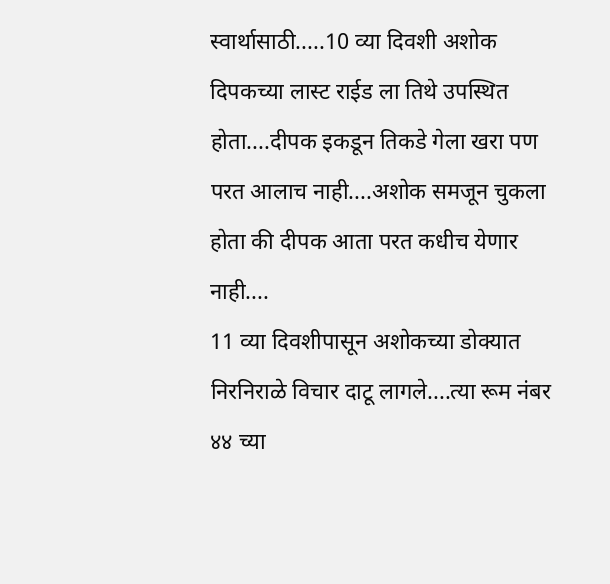स्वार्थासाठी.....10 व्या दिवशी अशोक दिपकच्या लास्ट राईड ला तिथे उपस्थित होता....दीपक इकडून तिकडे गेला खरा पण परत आलाच नाही....अशोक समजून चुकला होता की दीपक आता परत कधीच येणार नाही....
11 व्या दिवशीपासून अशोकच्या डोक्यात निरनिराळे विचार दाटू लागले....त्या रूम नंबर ४४ च्या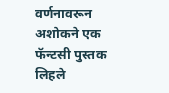वर्णनावरून अशोकने एक फॅन्टसी पुस्तक लिहले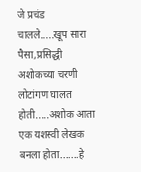जे प्रचंड चालले.....खूप सारा पैसा,प्रसिद्धी अशोकच्या चरणी लोटांगण घालत होती.....अशोक आता एक यशस्वी लेखक बनला होता.......हे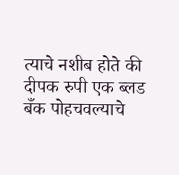त्याचे नशीब होते की दीपक रुपी एक ब्लड बँक पोहचवल्याचे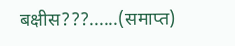बक्षीस???......(समाप्त)